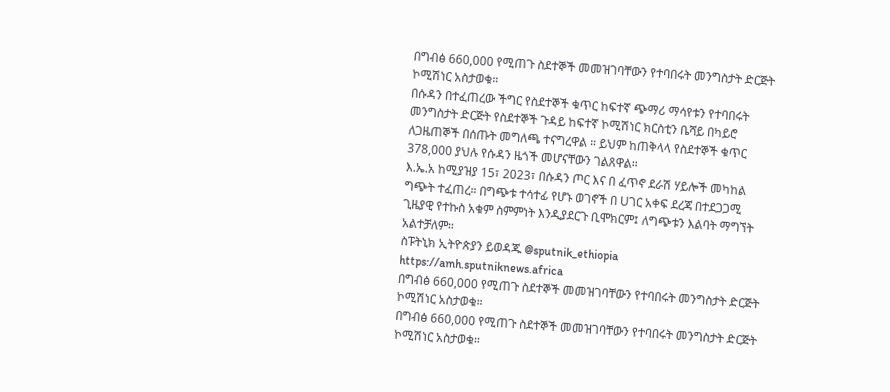በግብፅ 660,000 የሚጠጉ ስደተኞች መመዝገባቸውን የተባበሩት መንግስታት ድርጅት ኮሚሽነር አስታወቁ።
በሱዳን በተፈጠረው ችግር የስደተኞች ቁጥር ከፍተኛ ጭማሪ ማሳየቱን የተባበሩት መንግስታት ድርጅት የስደተኞች ጉዳይ ከፍተኛ ኮሚሽነር ክርስቲን ቤሻይ በካይሮ ለጋዜጠኞች በሰጡት መግለጫ ተናግረዋል ። ይህም ከጠቅላላ የስደተኞች ቁጥር 378,000 ያህሉ የሱዳን ዜጎች መሆናቸውን ገልጸዋል።
እ.ኤ.አ ከሚያዝያ 15፣ 2023፣ በሱዳን ጦር እና በ ፈጥኖ ደራሽ ሃይሎች መካከል ግጭት ተፈጠረ። በግጭቱ ተሳተፊ የሆኑ ወገኖች በ Uገር አቀፍ ደረጃ በተደጋጋሚ ጊዜያዊ የተኩስ አቁም ስምምነት እንዲያደርጉ ቢሞክርም፤ ለግጭቱን እልባት ማግኘት አልተቻለም።
ስፑትኒክ ኢትዮጵያን ይወዳጁ @sputnik_ethiopia
https://amh.sputniknews.africa
በግብፅ 660,000 የሚጠጉ ስደተኞች መመዝገባቸውን የተባበሩት መንግስታት ድርጅት ኮሚሽነር አስታወቁ።
በግብፅ 660,000 የሚጠጉ ስደተኞች መመዝገባቸውን የተባበሩት መንግስታት ድርጅት ኮሚሽነር አስታወቁ።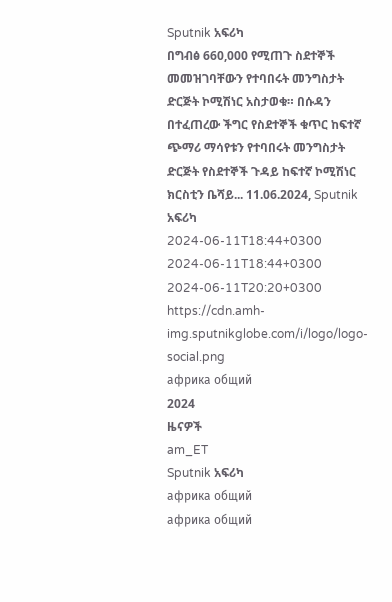Sputnik አፍሪካ
በግብፅ 660,000 የሚጠጉ ስደተኞች መመዝገባቸውን የተባበሩት መንግስታት ድርጅት ኮሚሽነር አስታወቁ። በሱዳን በተፈጠረው ችግር የስደተኞች ቁጥር ከፍተኛ ጭማሪ ማሳየቱን የተባበሩት መንግስታት ድርጅት የስደተኞች ጉዳይ ከፍተኛ ኮሚሽነር ክርስቲን ቤሻይ... 11.06.2024, Sputnik አፍሪካ
2024-06-11T18:44+0300
2024-06-11T18:44+0300
2024-06-11T20:20+0300
https://cdn.amh-img.sputnikglobe.com/i/logo/logo-social.png
африка общий
2024
ዜናዎች
am_ET
Sputnik አፍሪካ
африка общий
африка общий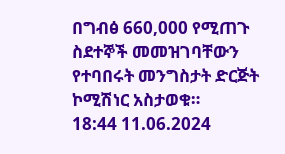በግብፅ 660,000 የሚጠጉ ስደተኞች መመዝገባቸውን የተባበሩት መንግስታት ድርጅት ኮሚሽነር አስታወቁ።
18:44 11.06.2024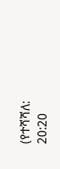(የተሻሻለ: 20:20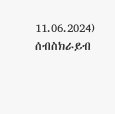11.06.2024)
ሰብስክራይብ